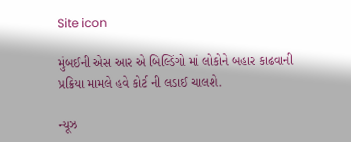Site icon

મુંબઈની એસ આર એ બિલ્ડિંગો માં લોકોને બહાર કાઢવાની પ્રક્રિયા મામલે હવે કોર્ટ ની લડાઈ ચાલશે.

ન્યૂઝ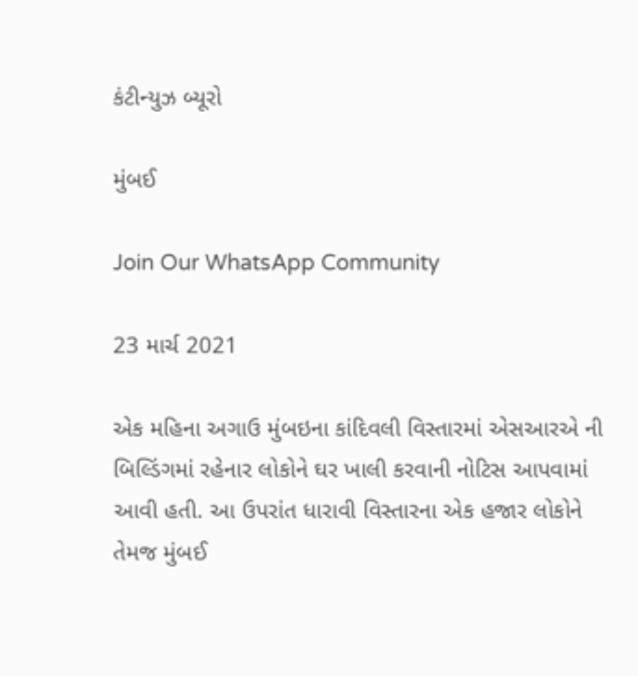કંટીન્યુઝ બ્યૂરો

મુંબઈ

Join Our WhatsApp Community

23 માર્ચ 2021

એક મહિના અગાઉ મુંબઇના કાંદિવલી વિસ્તારમાં એસઆરએ ની બિલ્ડિંગમાં રહેનાર લોકોને ઘર ખાલી કરવાની નોટિસ આપવામાં આવી હતી. આ ઉપરાંત ધારાવી વિસ્તારના એક હજાર લોકોને તેમજ મુંબઈ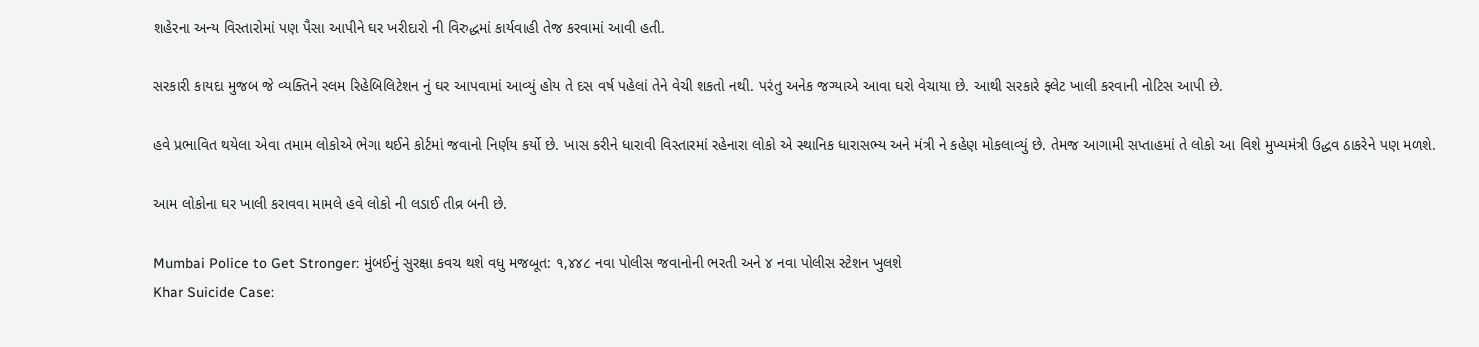શહેરના અન્ય વિસ્તારોમાં પણ પૈસા આપીને ઘર ખરીદારો ની વિરુદ્ધમાં કાર્યવાહી તેજ કરવામાં આવી હતી.

સરકારી કાયદા મુજબ જે વ્યક્તિને સ્લમ રિહેબિલિટેશન નું ઘર આપવામાં આવ્યું હોય તે દસ વર્ષ પહેલાં તેને વેચી શકતો નથી. પરંતુ અનેક જગ્યાએ આવા ઘરો વેચાયા છે. આથી સરકારે ફ્લેટ ખાલી કરવાની નોટિસ આપી છે.

હવે પ્રભાવિત થયેલા એવા તમામ લોકોએ ભેગા થઈને કોર્ટમાં જવાનો નિર્ણય કર્યો છે. ખાસ કરીને ધારાવી વિસ્તારમાં રહેનારા લોકો એ સ્થાનિક ધારાસભ્ય અને મંત્રી ને કહેણ મોકલાવ્યું છે. તેમજ આગામી સપ્તાહમાં તે લોકો આ વિશે મુખ્યમંત્રી ઉદ્ધવ ઠાકરેને પણ મળશે.

આમ લોકોના ઘર ખાલી કરાવવા મામલે હવે લોકો ની લડાઈ તીવ્ર બની છે.

Mumbai Police to Get Stronger: મુંબઈનું સુરક્ષા કવચ થશે વધુ મજબૂત: ૧,૪૪૮ નવા પોલીસ જવાનોની ભરતી અને ૪ નવા પોલીસ સ્ટેશન ખુલશે
Khar Suicide Case: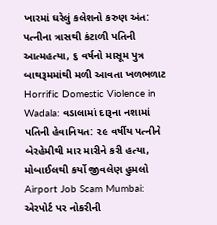ખારમાં ઘરેલું કલેશનો કરુણ અંત: પત્નીના ત્રાસથી કંટાળી પતિની આત્મહત્યા, ૬ વર્ષનો માસૂમ પુત્ર બાથરૂમમાંથી મળી આવતા ખળભળાટ
Horrific Domestic Violence in Wadala: વડાલામાં દારૂના નશામાં પતિની હેવાનિયત: ૨૯ વર્ષીય પત્નીને બેરહેમીથી માર મારીને કરી હત્યા, મોબાઈલથી કર્યો જીવલેણ હુમલો
Airport Job Scam Mumbai: એરપોર્ટ પર નોકરીની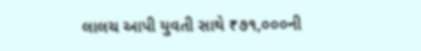લાલચ આપી યુવતી સાથે ₹૭૧,૦૦૦ની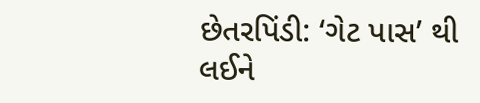છેતરપિંડી: ‘ગેટ પાસ’ થી લઈને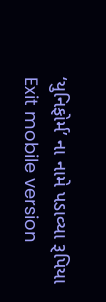‘યુનિફોર્મ’ ના નામે પડાવ્યા રૂપિયા
Exit mobile version